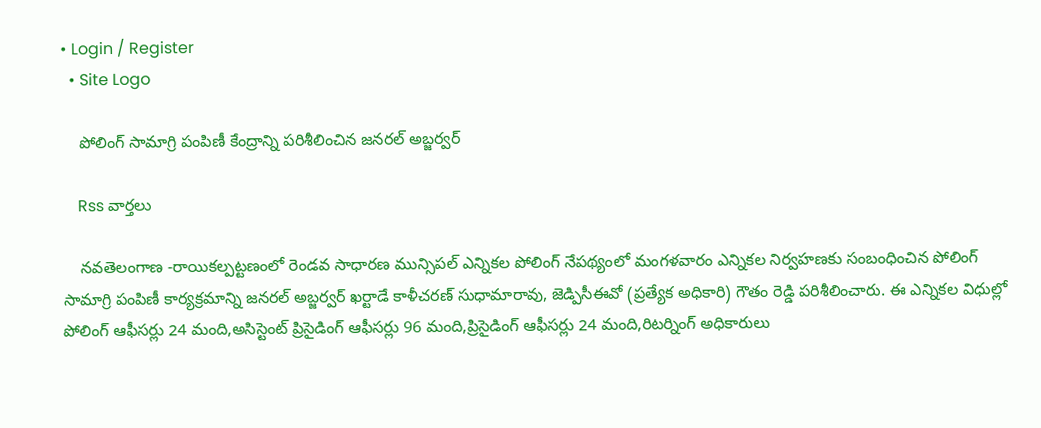• Login / Register
  • Site Logo

    పోలింగ్ సామాగ్రి పంపిణీ కేంద్రాన్ని పరిశీలించిన జనరల్ అబ్జర్వర్

    Rss వార్తలు

    నవతెలంగాణ -రాయికల్పట్టణంలో రెండవ సాధారణ మున్సిపల్ ఎన్నికల పోలింగ్ నేపథ్యంలో మంగళవారం ఎన్నికల నిర్వహణకు సంబంధించిన పోలింగ్ సామాగ్రి పంపిణీ కార్యక్రమాన్ని జనరల్ అబ్జర్వర్ ఖర్టాడే కాళీచరణ్ సుధామారావు, జెడ్పిసీఈవో (ప్రత్యేక అధికారి) గౌతం రెడ్డి పరిశీలించారు. ఈ ఎన్నికల విధుల్లో పోలింగ్ ఆఫీసర్లు 24 మంది,అసిస్టెంట్ ప్రిసైడింగ్ ఆఫీసర్లు 96 మంది,ప్రిసైడింగ్ ఆఫీసర్లు 24 మంది,రిటర్నింగ్ అధికారులు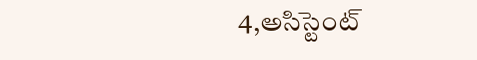4,అసిస్టెంట్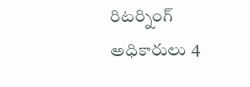రిటర్నింగ్ అధికారులు 4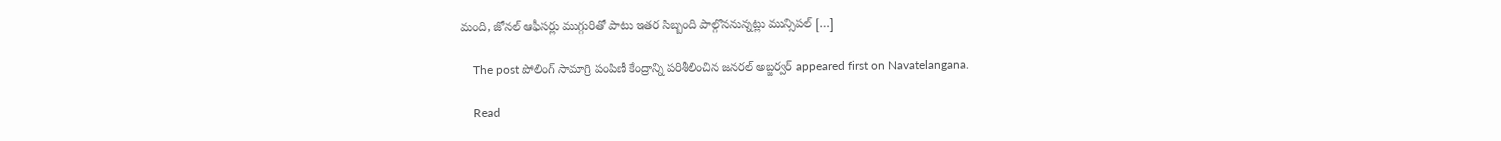మంది, జోనల్ ఆఫీసర్లు ముగ్గురితో పాటు ఇతర సిబ్బంది పాల్గొననున్నట్లు మున్సిపల్ […]

    The post పోలింగ్ సామాగ్రి పంపిణీ కేంద్రాన్ని పరిశీలించిన జనరల్ అబ్జర్వర్ appeared first on Navatelangana.

    Read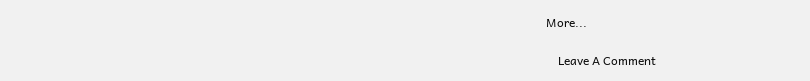More...

    Leave A Comment